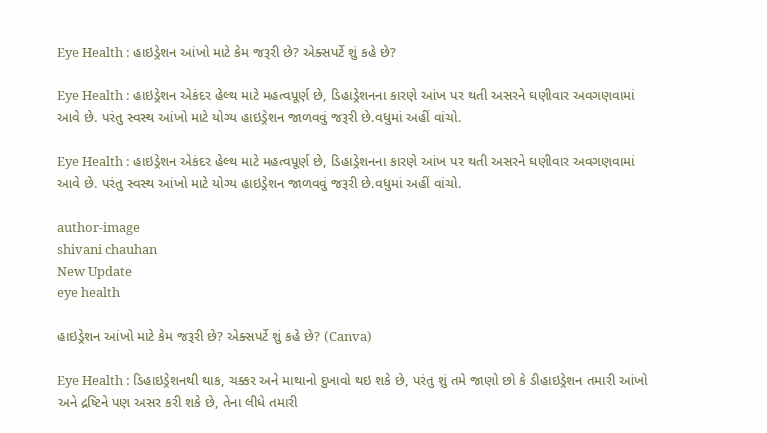Eye Health : હાઇડ્રેશન આંખો માટે કેમ જરૂરી છે? એક્સપર્ટે શું કહે છે?

Eye Health : હાઇડ્રેશન એકંદર હેલ્થ માટે મહત્વપૂર્ણ છે, ડિહાડ્રેશનના કારણે આંખ પર થતી અસરને ઘણીવાર અવગણવામાં આવે છે. પરંતુ સ્વસ્થ આંખો માટે યોગ્ય હાઇડ્રેશન જાળવવું જરૂરી છે.વધુમાં અહીં વાંચો.

Eye Health : હાઇડ્રેશન એકંદર હેલ્થ માટે મહત્વપૂર્ણ છે, ડિહાડ્રેશનના કારણે આંખ પર થતી અસરને ઘણીવાર અવગણવામાં આવે છે. પરંતુ સ્વસ્થ આંખો માટે યોગ્ય હાઇડ્રેશન જાળવવું જરૂરી છે.વધુમાં અહીં વાંચો.

author-image
shivani chauhan
New Update
eye health

હાઇડ્રેશન આંખો માટે કેમ જરૂરી છે? એક્સપર્ટે શું કહે છે? (Canva)

Eye Health : ડિહાઇડ્રેશનથી થાક, ચક્કર અને માથાનો દુખાવો થઇ શકે છે, પરંતુ શું તમે જાણો છો કે ડીહાઇડ્રેશન તમારી આંખો અને દ્રષ્ટિને પણ અસર કરી શકે છે, તેના લીધે તમારી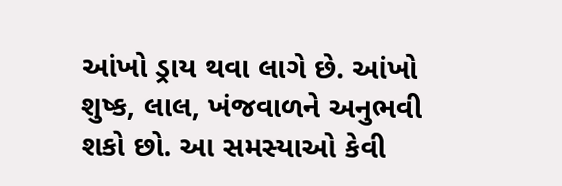આંખો ડ્રાય થવા લાગે છે. આંખો શુષ્ક, લાલ, ખંજવાળને અનુભવી શકો છો. આ સમસ્યાઓ કેવી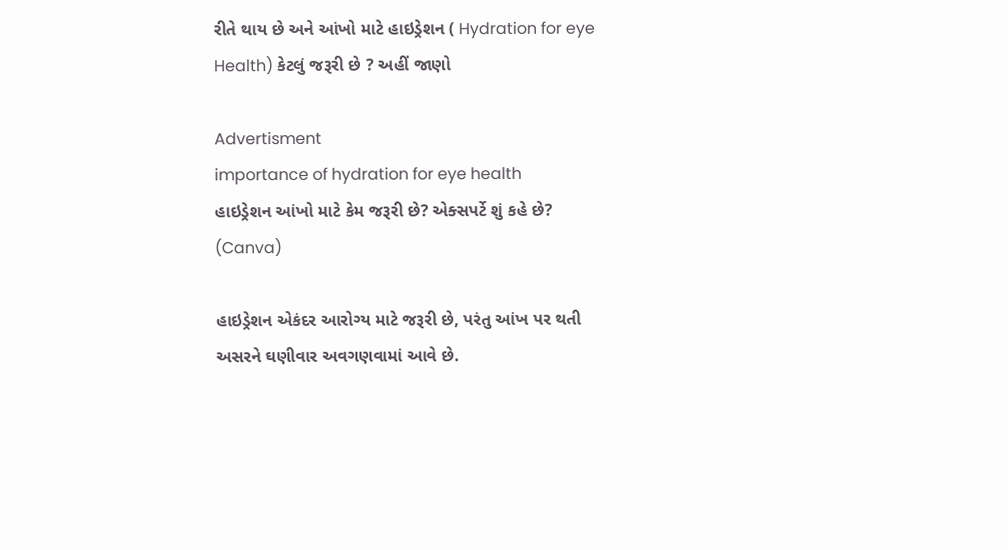રીતે થાય છે અને આંખો માટે હાઇડ્રેશન ( Hydration for eye Health) કેટલું જરૂરી છે ? અહીં જાણો

Advertisment
importance of hydration for eye health
હાઇડ્રેશન આંખો માટે કેમ જરૂરી છે? એક્સપર્ટે શું કહે છે? (Canva)

હાઇડ્રેશન એકંદર આરોગ્ય માટે જરૂરી છે, પરંતુ આંખ પર થતી અસરને ઘણીવાર અવગણવામાં આવે છે.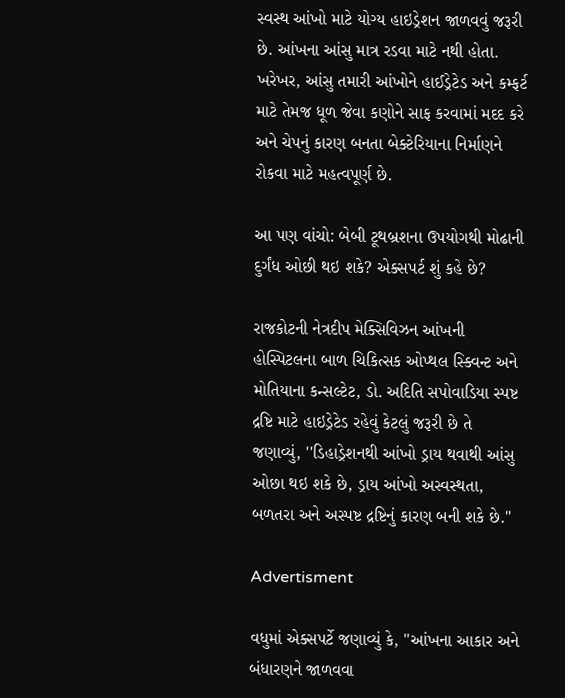સ્વસ્થ આંખો માટે યોગ્ય હાઇડ્રેશન જાળવવું જરૂરી છે. આંખના આંસુ માત્ર રડવા માટે નથી હોતા. ખરેખર, આંસુ તમારી આંખોને હાઈડ્રેટેડ અને કમ્ફર્ટ માટે તેમજ ધૂળ જેવા કણોને સાફ કરવામાં મદદ કરે અને ચેપનું કારણ બનતા બેક્ટેરિયાના નિર્માણને રોકવા માટે મહત્વપૂર્ણ છે.

આ પણ વાંચો: બેબી ટૂથબ્રશના ઉપયોગથી મોઢાની દુર્ગંધ ઓછી થઇ શકે? એક્સપર્ટ શું કહે છે?

રાજકોટની નેત્રદીપ મેક્સિવિઝન આંખની હોસ્પિટલના બાળ ચિકિત્સક ઓપ્થલ સ્ક્વિન્ટ અને મોતિયાના કન્સલ્ટેટ, ડો. અદિતિ સપોવાડિયા સ્પષ્ટ દ્રષ્ટિ માટે હાઇડ્રેટેડ રહેવું કેટલું જરૂરી છે તે જણાવ્યું, ''ડિહાડ્રેશનથી આંખો ડ્રાય થવાથી આંસુ ઓછા થઇ શકે છે, ડ્રાય આંખો અસ્વસ્થતા, બળતરા અને અસ્પષ્ટ દ્રષ્ટિનું કારણ બની શકે છે.''

Advertisment

વધુમાં એક્સપર્ટે જણાવ્યું કે, ''આંખના આકાર અને બંધારણને જાળવવા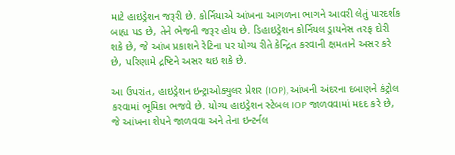માટે હાઇડ્રેશન જરૂરી છે. કોર્નિયાએ આંખના આગળના ભાગને આવરી લેતું પારદર્શક બાહ્ય પડ છે, તેને ભેજની જરૂર હોય છે. ડિહાઇડ્રેશન કોર્નિયલ ડ્રાયનેસ તરફ દોરી શકે છે, જે આંખ પ્રકાશને રેટિના પર યોગ્ય રીતે કેન્દ્રિત કરવાની ક્ષમતાને અસર કરે છે, પરિણામે દ્રષ્ટિને અસર થઇ શકે છે.

આ ઉપરાંત, હાઇડ્રેશન ઇન્ટ્રાઓક્યુલર પ્રેશર (IOP), આંખની અંદરના દબાણને કંટ્રોલ કરવામાં ભૂમિકા ભજવે છે. યોગ્ય હાઇડ્રેશન સ્ટેબલ IOP જાળવવામાં મદદ કરે છે, જે આંખના શેપને જાળવવા અને તેના ઇન્ટર્નલ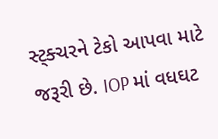સ્ટ્ક્ચરને ટેકો આપવા માટે જરૂરી છે. IOP માં વધઘટ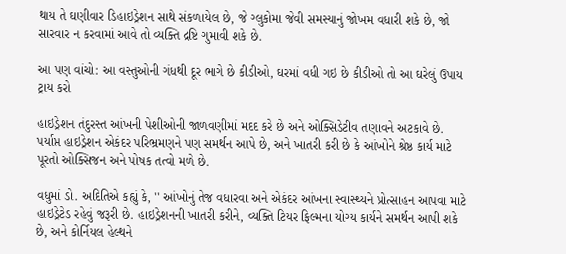થાય તે ઘણીવાર ડિહાઇડ્રેશન સાથે સંકળાયેલ છે, જે ગ્લુકોમા જેવી સમસ્યાનું જોખમ વધારી શકે છે, જો સારવાર ન કરવામાં આવે તો વ્યક્તિ દ્રષ્ટિ ગુમાવી શકે છે.

આ પણ વાંચો: આ વસ્તુઓની ગંધથી દૂર ભાગે છે કીડીઓ, ઘરમાં વધી ગઇ છે કીડીઓ તો આ ઘરેલું ઉપાય ટ્રાય કરો

હાઇડ્રેશન તંદુરસ્ત આંખની પેશીઓની જાળવણીમાં મદદ કરે છે અને ઓક્સિડેટીવ તણાવને અટકાવે છે. પર્યાપ્ત હાઇડ્રેશન એકંદર પરિભ્રમણને પણ સમર્થન આપે છે, અને ખાતરી કરી છે કે આંખોને શ્રેષ્ઠ કાર્ય માટે પૂરતો ઓક્સિજન અને પોષક તત્વો મળે છે.

વધુમાં ડો. અદિતિએ કહ્યું કે, '' આંખોનું તેજ વધારવા અને એકંદર આંખના સ્વાસ્થ્યને પ્રોત્સાહન આપવા માટે હાઇડ્રેટેડ રહેવું જરૂરી છે. હાઇડ્રેશનની ખાતરી કરીને, વ્યક્તિ ટિયર ફિલ્મના યોગ્ય કાર્યને સમર્થન આપી શકે છે, અને કોર્નિયલ હેલ્થને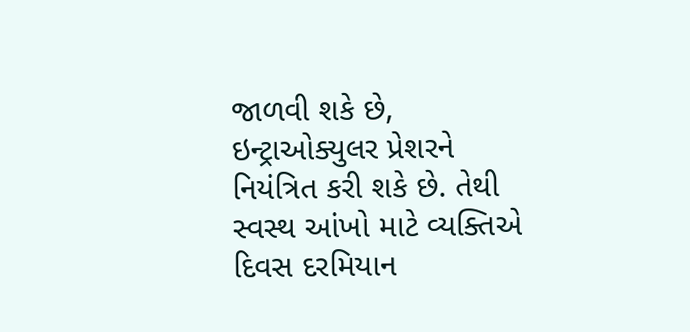જાળવી શકે છે, ઇન્ટ્રાઓક્યુલર પ્રેશરને નિયંત્રિત કરી શકે છે. તેથી સ્વસ્થ આંખો માટે વ્યક્તિએ દિવસ દરમિયાન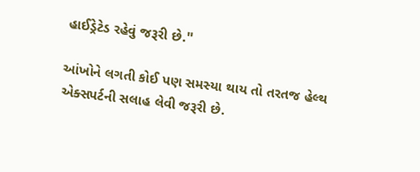હાઈડ્રેટેડ રહેવું જરૂરી છે.''

આંખોને લગતી કોઈ પણ સમસ્યા થાય તો તરતજ હેલ્થ એક્સપર્ટની સલાહ લેવી જરૂરી છે.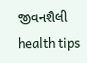જીવનશૈલી health tips